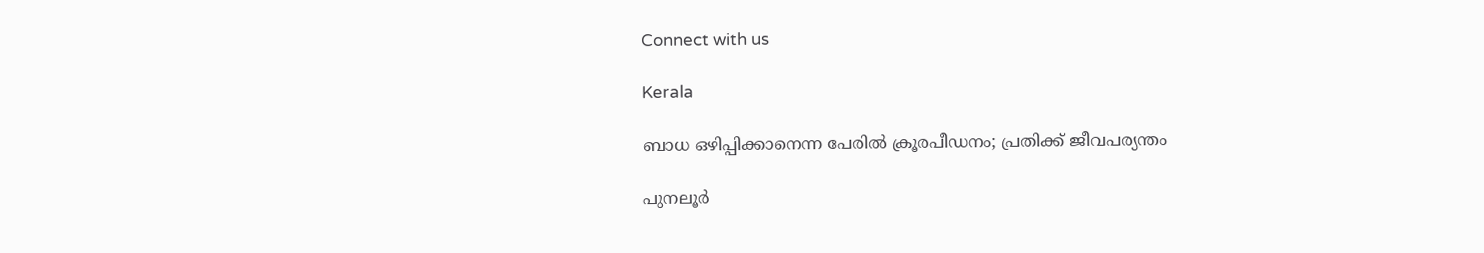Connect with us

Kerala

ബാധ ഒഴിപ്പിക്കാനെന്ന പേരിൽ ക്രൂരപീഡനം; പ്രതിക്ക് ജീവപര്യന്തം

പുനലൂര്‍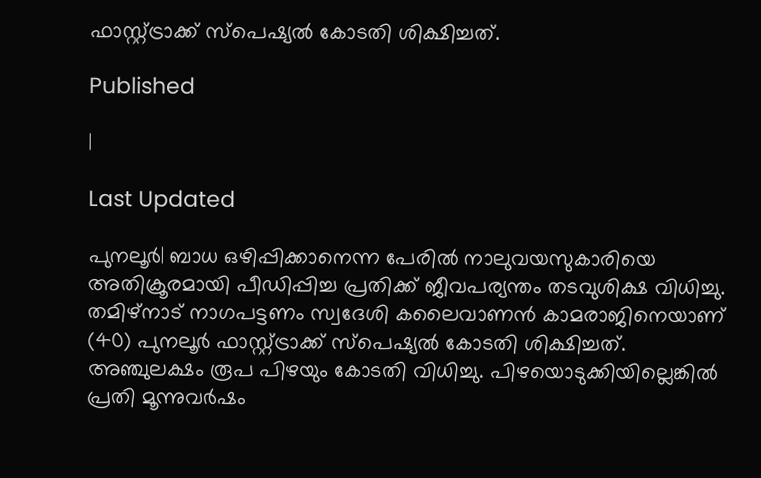ഫാസ്റ്റ്ട്രാക്ക് സ്പെഷ്യല്‍ കോടതി ശിക്ഷിച്ചത്.

Published

|

Last Updated

പുനലൂര്‍| ബാധ ഒഴിപ്പിക്കാനെന്ന പേരില്‍ നാലുവയസുകാരിയെ അതിക്രൂരമായി പീഡിപ്പിച്ച പ്രതിക്ക് ജീവപര്യന്തം തടവുശിക്ഷ വിധിച്ചു. തമിഴ്നാട് നാഗപട്ടണം സ്വദേശി കലൈവാണന്‍ കാമരാജിനെയാണ് (40) പുനലൂര്‍ ഫാസ്റ്റ്ട്രാക്ക് സ്പെഷ്യല്‍ കോടതി ശിക്ഷിച്ചത്. അഞ്ചുലക്ഷം രൂപ പിഴയും കോടതി വിധിച്ചു. പിഴയൊടുക്കിയില്ലെങ്കില്‍ പ്രതി മൂന്നുവര്‍ഷം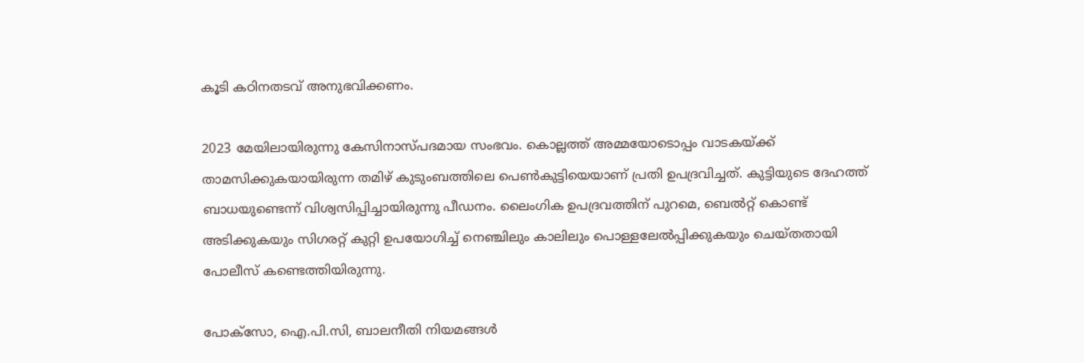കൂടി കഠിനതടവ് അനുഭവിക്കണം.

2023 മേയിലായിരുന്നു കേസിനാസ്പദമായ സംഭവം. കൊല്ലത്ത് അമ്മയോടൊപ്പം വാടകയ്ക്ക് താമസിക്കുകയായിരുന്ന തമിഴ് കുടുംബത്തിലെ പെണ്‍കുട്ടിയെയാണ് പ്രതി ഉപദ്രവിച്ചത്. കുട്ടിയുടെ ദേഹത്ത് ബാധയുണ്ടെന്ന് വിശ്വസിപ്പിച്ചായിരുന്നു പീഡനം. ലൈംഗിക ഉപദ്രവത്തിന് പുറമെ, ബെല്‍റ്റ് കൊണ്ട് അടിക്കുകയും സിഗരറ്റ് കുറ്റി ഉപയോഗിച്ച് നെഞ്ചിലും കാലിലും പൊള്ളലേല്‍പ്പിക്കുകയും ചെയ്തതായി പോലീസ് കണ്ടെത്തിയിരുന്നു.

പോക്സോ, ഐ.പി.സി, ബാലനീതി നിയമങ്ങള്‍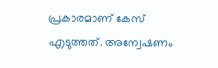പ്രകാരമാണ് കേസ് എടുത്തത്. അന്വേഷണം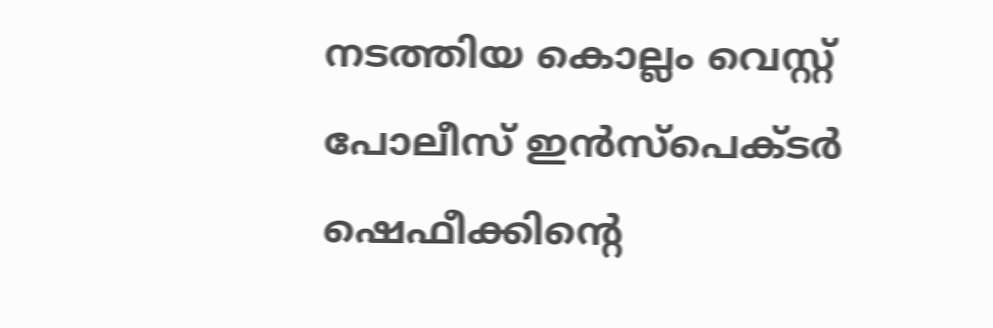നടത്തിയ കൊല്ലം വെസ്റ്റ് പോലീസ് ഇന്‍സ്പെക്ടര്‍ ഷെഫീക്കിന്റെ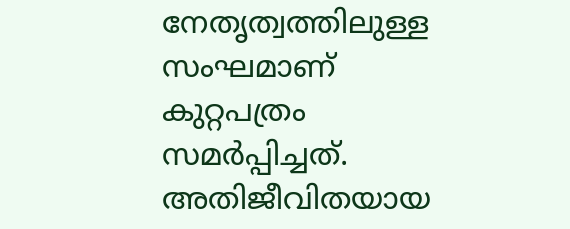നേതൃത്വത്തിലുള്ള സംഘമാണ് കുറ്റപത്രം സമര്‍പ്പിച്ചത്. അതിജീവിതയായ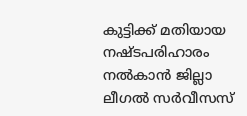കുട്ടിക്ക് മതിയായ നഷ്ടപരിഹാരം നല്‍കാന്‍ ജില്ലാ ലീഗല്‍ സര്‍വീസസ്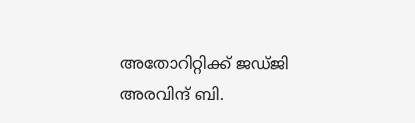അതോറിറ്റിക്ക് ജഡ്ജി അരവിന്ദ് ബി.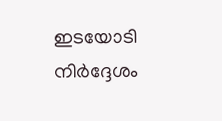ഇടയോടി നിര്‍ദ്ദേശം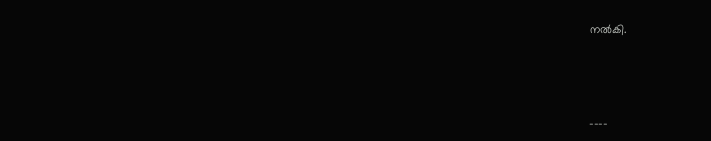നല്‍കി.



----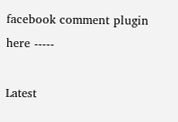facebook comment plugin here -----

Latest